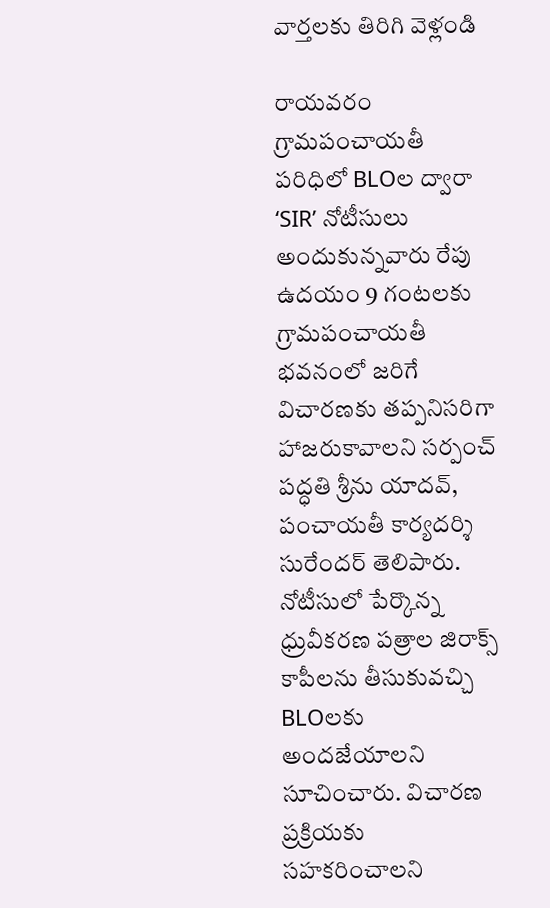వార్తలకు తిరిగి వెళ్లండి

రాయవరం గ్రామపంచాయతీ పరిధిలో BLOల ద్వారా ‘SIR’ నోటీసులు అందుకున్నవారు రేపు ఉదయం 9 గంటలకు గ్రామపంచాయతీ భవనంలో జరిగే విచారణకు తప్పనిసరిగా హాజరుకావాలని సర్పంచ్ పద్ధతి శ్రీను యాదవ్, పంచాయతీ కార్యదర్శి సురేందర్ తెలిపారు.
నోటీసులో పేర్కొన్న ధ్రువీకరణ పత్రాల జిరాక్స్ కాపీలను తీసుకువచ్చి BLOలకు అందజేయాలని సూచించారు. విచారణ ప్రక్రియకు సహకరించాలని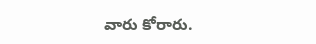వారు కోరారు.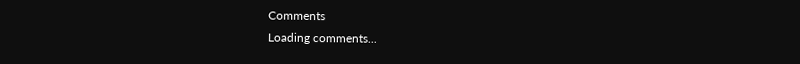Comments
Loading comments...